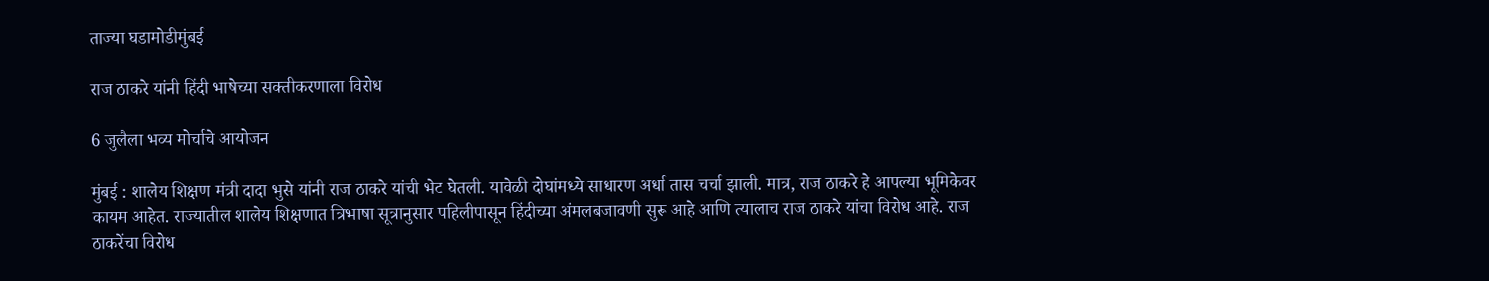ताज्या घडामोडीमुंबई

राज ठाकरे यांनी हिंदी भाषेच्या सक्तीकरणाला विरोध

6 जुलैला भव्य मोर्चाचे आयोजन

मुंबई : शालेय शिक्षण मंत्री दादा भुसे यांनी राज ठाकरे यांची भेट घेतली. यावेळी दोघांमध्ये साधारण अर्धा तास चर्चा झाली. मात्र, राज ठाकरे हे आपल्या भूमिकेवर कायम आहेत. राज्यातील शालेय शिक्षणात त्रिभाषा सूत्रानुसार पहिलीपासून हिंदीच्या अंमलबजावणी सुरू आहे आणि त्यालाच राज ठाकरे यांचा विरोध आहे. राज ठाकरेंचा विरोध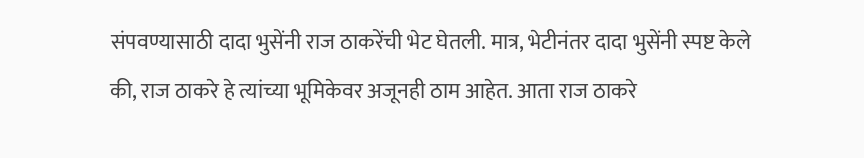संपवण्यासाठी दादा भुसेंनी राज ठाकरेंची भेट घेतली. मात्र, भेटीनंतर दादा भुसेंनी स्पष्ट केले की, राज ठाकरे हे त्यांच्या भूमिकेवर अजूनही ठाम आहेत. आता राज ठाकरे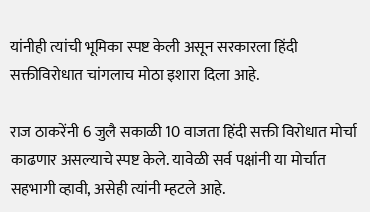यांनीही त्यांची भूमिका स्पष्ट केली असून सरकारला हिंदी सक्तीविरोधात चांगलाच मोठा इशारा दिला आहे.

राज ठाकरेंनी 6 जुलै सकाळी 10 वाजता हिंदी सक्ती विरोधात मोर्चा काढणार असल्याचे स्पष्ट केले. यावेळी सर्व पक्षांनी या मोर्चात सहभागी व्हावी, असेही त्यांनी म्हटले आहे.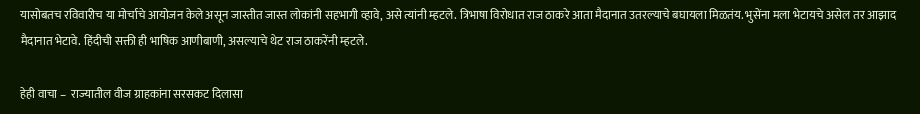यासोबतच रविवारीच या मोर्चाचे आयोजन केले असून जास्तीत जास्त लोकांनी सहभागी व्हावे, असे त्यांनी म्हटले. त्रिभाषा विरोधात राज ठाकरे आता मैदानात उतरल्याचे बघायला मिळतंय. भुसेंना मला भेटायचे असेल तर आझाद मैदानात भेटावे. हिंदीची सक्ती ही भाषिक आणीबाणी, असल्याचे थेट राज ठाकरेंनी म्हटले.

हेही वाचा –  राज्यातील वीज ग्राहकांना सरसकट दिलासा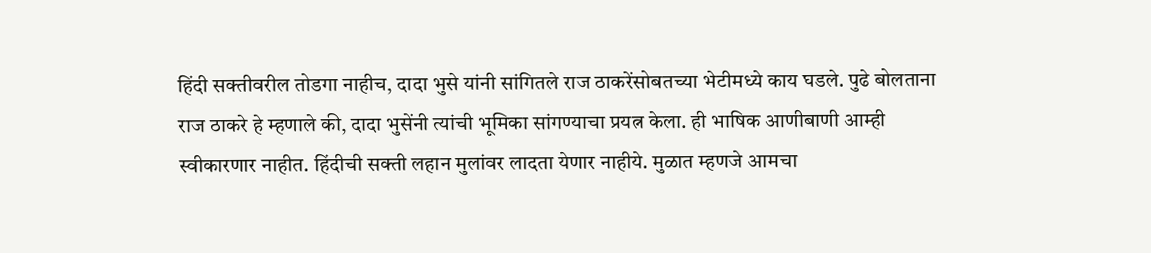हिंदी सक्तीवरील तोडगा नाहीच, दादा भुसे यांनी सांगितले राज ठाकरेंसोबतच्या भेटीमध्ये काय घडले. पुढे बोलताना राज ठाकरे हे म्हणाले की, दादा भुसेंनी त्यांची भूमिका सांगण्याचा प्रयत्न केला. ही भाषिक आणीबाणी आम्ही स्वीकारणार नाहीत. हिंदीची सक्ती लहान मुलांवर लादता येणार नाहीये. मुळात म्हणजे आमचा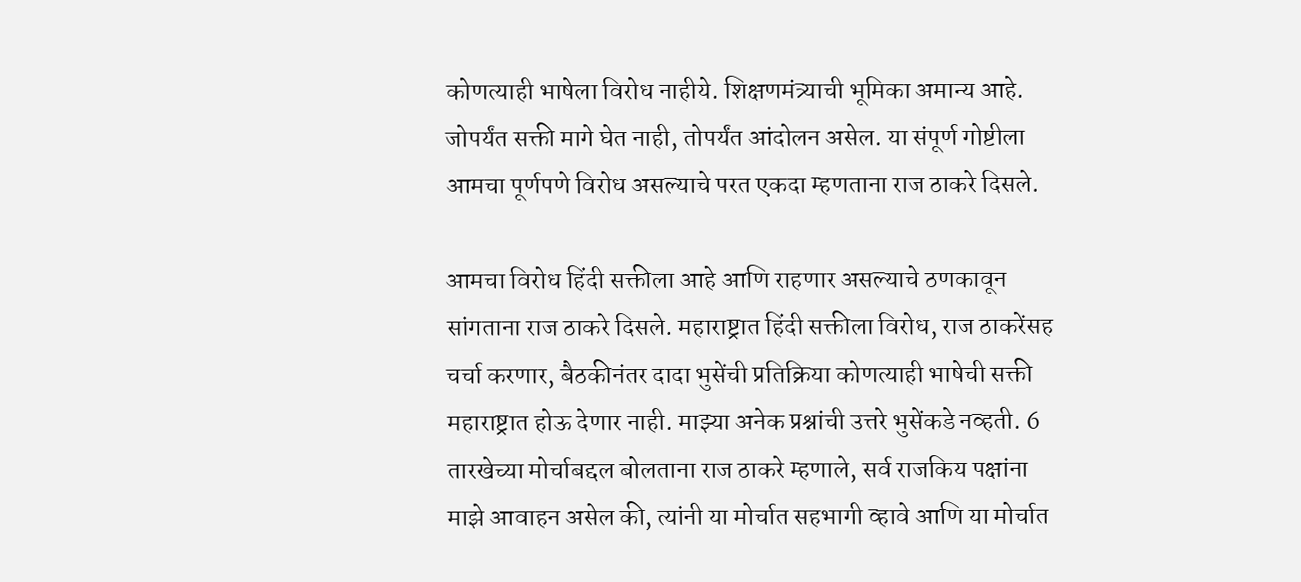कोणत्याही भाषेला विरोध नाहीये. शिक्षणमंत्र्याची भूमिका अमान्य आहे. जोपर्यंत सक्ती मागे घेत नाही, तोपर्यंत आंदोलन असेल. या संपूर्ण गोष्टीला आमचा पूर्णपणे विरोध असल्याचे परत एकदा म्हणताना राज ठाकरे दिसले.

आमचा विरोध हिंदी सक्तीला आहे आणि राहणार असल्याचे ठणकावून सांगताना राज ठाकरे दिसले. महाराष्ट्रात हिंदी सक्तीला विरोध, राज ठाकरेंसह चर्चा करणार, बैठकीनंतर दादा भुसेंची प्रतिक्रिया कोणत्याही भाषेची सक्ती महाराष्ट्रात होऊ देणार नाही. माझ्या अनेक प्रश्नांची उत्तरे भुसेंकडे नव्हती. 6 तारखेच्या मोर्चाबद्दल बोलताना राज ठाकरे म्हणाले, सर्व राजकिय पक्षांना माझे आवाहन असेल की, त्यांनी या मोर्चात सहभागी व्हावे आणि या मोर्चात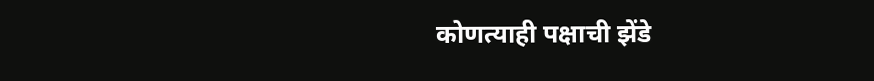कोणत्याही पक्षाची झेंडे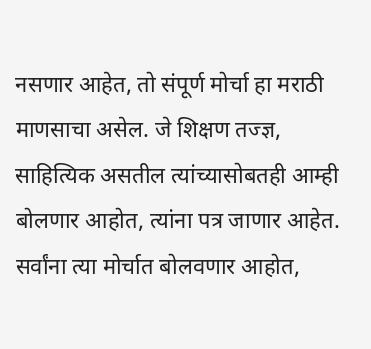नसणार आहेत, तो संपूर्ण मोर्चा हा मराठी माणसाचा असेल. जे शिक्षण तज्ज्ञ, साहित्यिक असतील त्यांच्यासोबतही आम्ही बोलणार आहोत, त्यांना पत्र जाणार आहेत. सर्वांना त्या मोर्चात बोलवणार आहोत,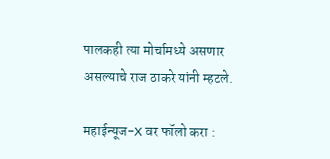पालकही त्या मोर्चामध्ये असणार असल्याचे राज ठाकरे यांनी म्हटले.

महाईन्यूज-X वर फॉलो करा :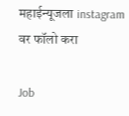महाईन्यूजला instagram वर फॉलो करा

Job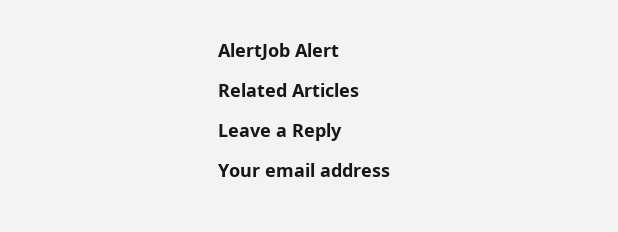AlertJob Alert

Related Articles

Leave a Reply

Your email address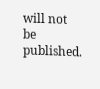will not be published.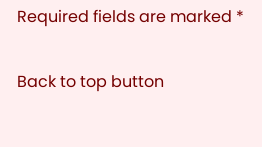Required fields are marked *

Back to top button